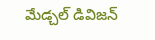మేడ్చల్ డివిజన్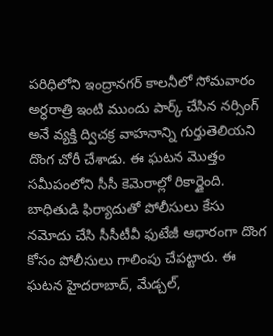పరిధిలోని ఇంద్రానగర్ కాలనీలో సోమవారం అర్ధరాత్రి ఇంటి ముందు పార్క్ చేసిన నర్సింగ్ అనే వ్యక్తి ద్విచక్ర వాహనాన్ని గుర్తుతెలియని దొంగ చోరీ చేశాడు. ఈ ఘటన మొత్తం సమీపంలోని సీసీ కెమెరాల్లో రికార్డైంది. బాధితుడి ఫిర్యాదుతో పోలీసులు కేసు నమోదు చేసి సీసీటీవీ ఫుటేజీ ఆధారంగా దొంగ కోసం పోలీసులు గాలింపు చేపట్టారు. ఈ ఘటన హైదరాబాద్, మేడ్చల్,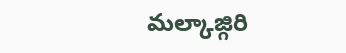మల్కాజ్గిరి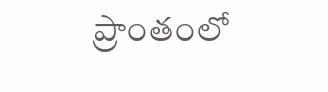ప్రాంతంలో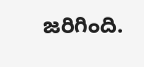జరిగింది.